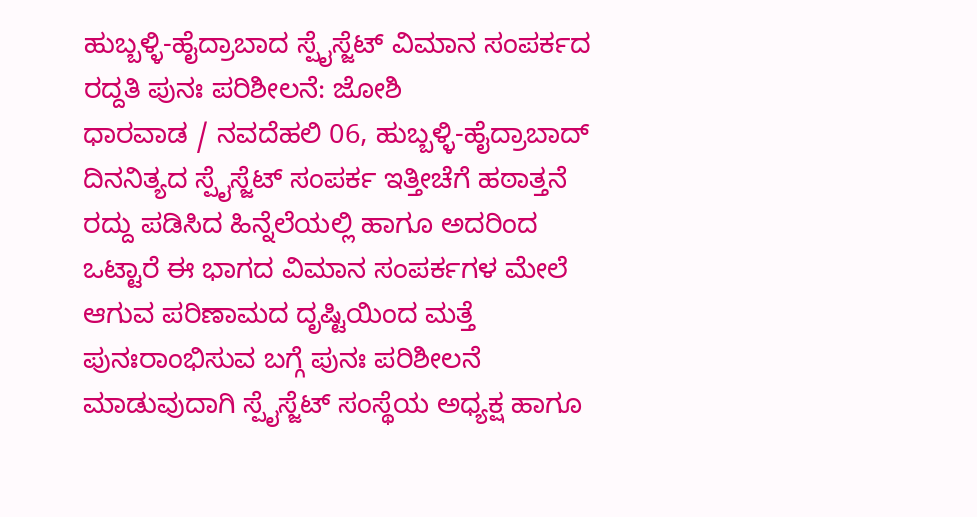ಹುಬ್ಬಳ್ಳಿ-ಹೈದ್ರಾಬಾದ ಸ್ಪೈಸ್ಜೆಟ್ ವಿಮಾನ ಸಂಪರ್ಕದ ರದ್ದತಿ ಪುನಃ ಪರಿಶೀಲನೆ: ಜೋಶಿ
ಧಾರವಾಡ / ನವದೆಹಲಿ 06, ಹುಬ್ಬಳ್ಳಿ-ಹೈದ್ರಾಬಾದ್ ದಿನನಿತ್ಯದ ಸ್ಪೈಸ್ಜೆಟ್ ಸಂಪರ್ಕ ಇತ್ತೀಚೆಗೆ ಹಠಾತ್ತನೆ ರದ್ದು ಪಡಿಸಿದ ಹಿನ್ನೆಲೆಯಲ್ಲಿ ಹಾಗೂ ಅದರಿಂದ ಒಟ್ಟಾರೆ ಈ ಭಾಗದ ವಿಮಾನ ಸಂಪರ್ಕಗಳ ಮೇಲೆ ಆಗುವ ಪರಿಣಾಮದ ದೃಷ್ಟಿಯಿಂದ ಮತ್ತೆ ಪುನಃರಾಂಭಿಸುವ ಬಗ್ಗೆ ಪುನಃ ಪರಿಶೀಲನೆ ಮಾಡುವುದಾಗಿ ಸ್ಪೈಸ್ಜೆಟ್ ಸಂಸ್ಥೆಯ ಅಧ್ಯಕ್ಷ ಹಾಗೂ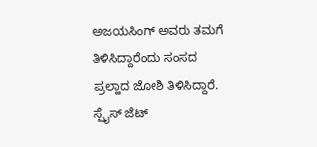ಅಜಯಸಿಂಗ್ ಅವರು ತಮಗೆ ತಿಳಿಸಿದ್ದಾರೆಂದು ಸಂಸದ ಪ್ರಲ್ಹಾದ ಜೋಶಿ ತಿಳಿಸಿದ್ದಾರೆ.
ಸ್ಪೈಸ್ ಜೆಟ್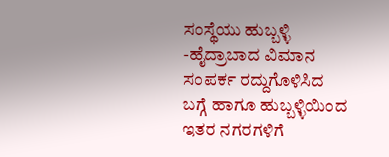ಸಂಸ್ಥೆಯು ಹುಬ್ಬಳ್ಳಿ -ಹೈದ್ರಾಬಾದ ವಿಮಾನ ಸಂಪರ್ಕ ರದ್ದುಗೊಳಿಸಿದ ಬಗ್ಗೆ ಹಾಗೂ ಹುಬ್ಬಳ್ಳಿಯಿಂದ ಇತರ ನಗರಗಳಿಗೆ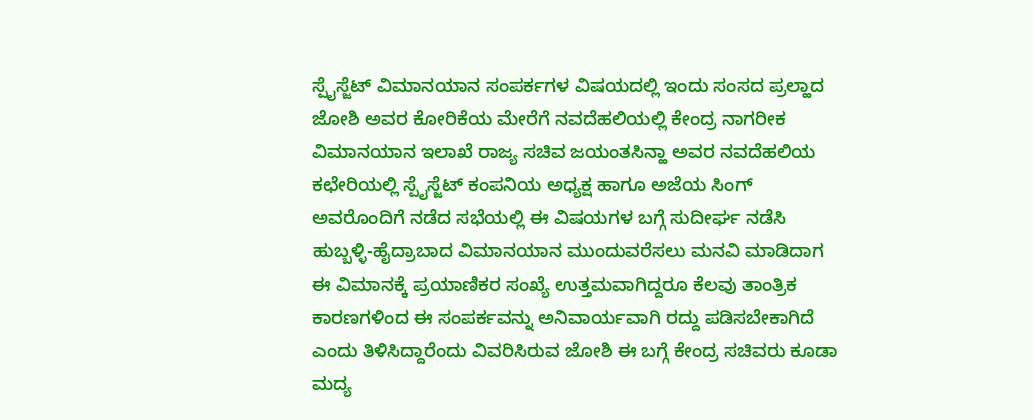ಸ್ಪೈಸ್ಜೆಟ್ ವಿಮಾನಯಾನ ಸಂಪರ್ಕಗಳ ವಿಷಯದಲ್ಲಿ ಇಂದು ಸಂಸದ ಪ್ರಲ್ಹಾದ ಜೋಶಿ ಅವರ ಕೋರಿಕೆಯ ಮೇರೆಗೆ ನವದೆಹಲಿಯಲ್ಲಿ ಕೇಂದ್ರ ನಾಗರೀಕ ವಿಮಾನಯಾನ ಇಲಾಖೆ ರಾಜ್ಯ ಸಚಿವ ಜಯಂತಸಿನ್ಹಾ ಅವರ ನವದೆಹಲಿಯ ಕಛೇರಿಯಲ್ಲಿ ಸ್ಪೈಸ್ಜೆಟ್ ಕಂಪನಿಯ ಅಧ್ಯಕ್ಷ ಹಾಗೂ ಅಜೆಯ ಸಿಂಗ್ ಅವರೊಂದಿಗೆ ನಡೆದ ಸಭೆಯಲ್ಲಿ ಈ ವಿಷಯಗಳ ಬಗ್ಗೆ ಸುದೀರ್ಘ ನಡೆಸಿ ಹುಬ್ಬಳ್ಳಿ-ಹೈದ್ರಾಬಾದ ವಿಮಾನಯಾನ ಮುಂದುವರೆಸಲು ಮನವಿ ಮಾಡಿದಾಗ ಈ ವಿಮಾನಕ್ಕೆ ಪ್ರಯಾಣಿಕರ ಸಂಖ್ಯೆ ಉತ್ತಮವಾಗಿದ್ದರೂ ಕೆಲವು ತಾಂತ್ರಿಕ ಕಾರಣಗಳಿಂದ ಈ ಸಂಪರ್ಕವನ್ನು ಅನಿವಾರ್ಯವಾಗಿ ರದ್ದು ಪಡಿಸಬೇಕಾಗಿದೆ ಎಂದು ತಿಳಿಸಿದ್ದಾರೆಂದು ವಿವರಿಸಿರುವ ಜೋಶಿ ಈ ಬಗ್ಗೆ ಕೇಂದ್ರ ಸಚಿವರು ಕೂಡಾ ಮದ್ಯ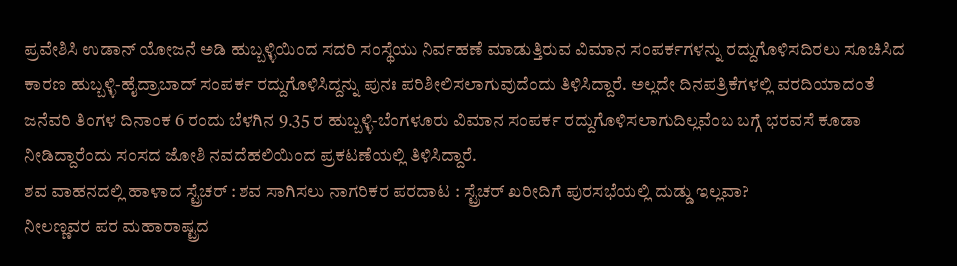ಪ್ರವೇಶಿಸಿ ಉಡಾನ್ ಯೋಜನೆ ಅಡಿ ಹುಬ್ಬಳ್ಳಿಯಿಂದ ಸದರಿ ಸಂಸ್ಥೆಯು ನಿರ್ವಹಣೆ ಮಾಡುತ್ತಿರುವ ವಿಮಾನ ಸಂಪರ್ಕಗಳನ್ನು ರದ್ದುಗೊಳಿಸದಿರಲು ಸೂಚಿಸಿದ ಕಾರಣ ಹುಬ್ಬಳ್ಳಿ-ಹೈದ್ರಾಬಾದ್ ಸಂಪರ್ಕ ರದ್ದುಗೊಳಿಸಿದ್ದನ್ನು ಪುನಃ ಪರಿಶೀಲಿಸಲಾಗುವುದೆಂದು ತಿಳಿಸಿದ್ದಾರೆ. ಅಲ್ಲದೇ ದಿನಪತ್ರಿಕೆಗಳಲ್ಲಿ ವರದಿಯಾದಂತೆ ಜನೆವರಿ ತಿಂಗಳ ದಿನಾಂಕ 6 ರಂದು ಬೆಳಗಿನ 9.35 ರ ಹುಬ್ಬಳ್ಳಿ-ಬೆಂಗಳೂರು ವಿಮಾನ ಸಂಪರ್ಕ ರದ್ದುಗೊಳಿಸಲಾಗುದಿಲ್ಲವೆಂಬ ಬಗ್ಗೆ ಭರವಸೆ ಕೂಡಾ ನೀಡಿದ್ದಾರೆಂದು ಸಂಸದ ಜೋಶಿ ನವದೆಹಲಿಯಿಂದ ಪ್ರಕಟಣೆಯಲ್ಲಿ ತಿಳಿಸಿದ್ದಾರೆ.
ಶವ ವಾಹನದಲ್ಲಿ ಹಾಳಾದ ಸ್ಟ್ರೆಚರ್ : ಶವ ಸಾಗಿಸಲು ನಾಗರಿಕರ ಪರದಾಟ : ಸ್ಟ್ರೆಚರ್ ಖರೀದಿಗೆ ಪುರಸಭೆಯಲ್ಲಿ ದುಡ್ಡು ಇಲ್ಲವಾ?
ನೀಲಣ್ಣವರ ಪರ ಮಹಾರಾಷ್ಟ್ರದ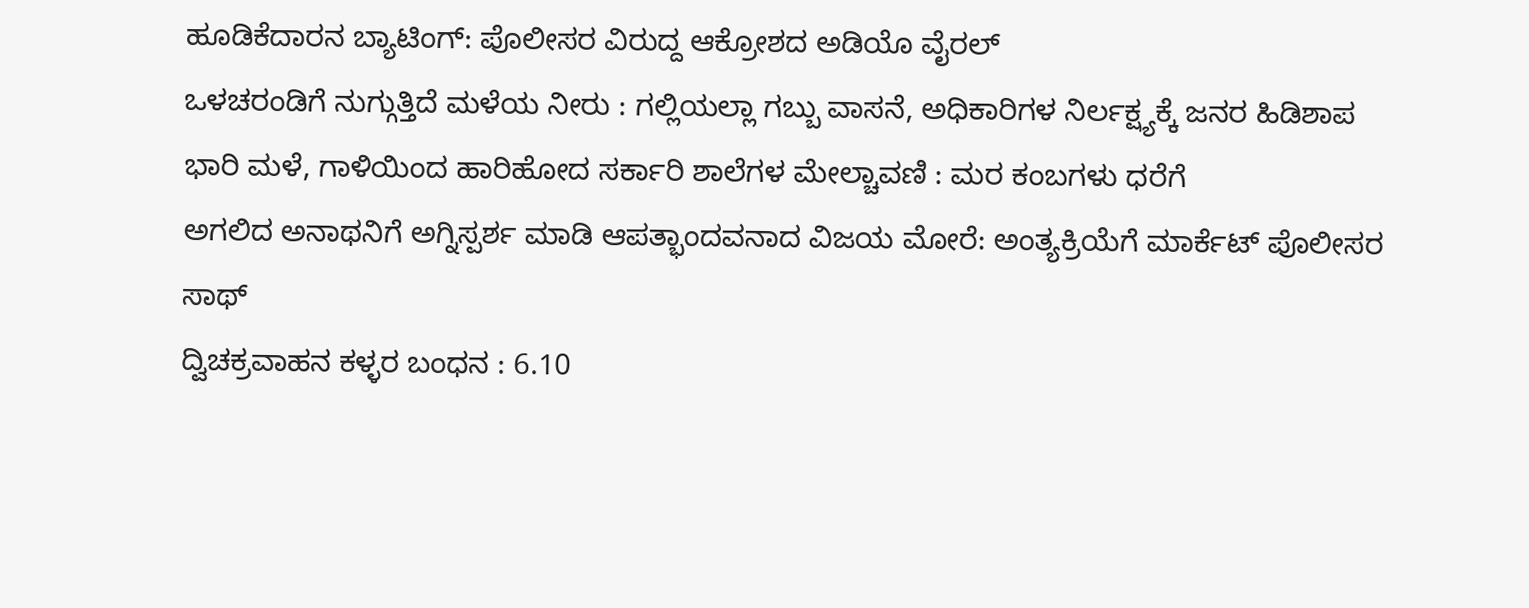ಹೂಡಿಕೆದಾರನ ಬ್ಯಾಟಿಂಗ್: ಪೊಲೀಸರ ವಿರುದ್ದ ಆಕ್ರೋಶದ ಅಡಿಯೊ ವೈರಲ್
ಒಳಚರಂಡಿಗೆ ನುಗ್ಗುತ್ತಿದೆ ಮಳೆಯ ನೀರು : ಗಲ್ಲಿಯಲ್ಲಾ ಗಬ್ಬು ವಾಸನೆ, ಅಧಿಕಾರಿಗಳ ನಿರ್ಲಕ್ಷ್ಯಕ್ಕೆ ಜನರ ಹಿಡಿಶಾಪ
ಭಾರಿ ಮಳೆ, ಗಾಳಿಯಿಂದ ಹಾರಿಹೋದ ಸರ್ಕಾರಿ ಶಾಲೆಗಳ ಮೇಲ್ಚಾವಣಿ : ಮರ ಕಂಬಗಳು ಧರೆಗೆ
ಅಗಲಿದ ಅನಾಥನಿಗೆ ಅಗ್ನಿಸ್ಪರ್ಶ ಮಾಡಿ ಆಪತ್ಭಾಂದವನಾದ ವಿಜಯ ಮೋರೆ: ಅಂತ್ಯಕ್ರಿಯೆಗೆ ಮಾರ್ಕೆಟ್ ಪೊಲೀಸರ ಸಾಥ್
ದ್ವಿಚಕ್ರವಾಹನ ಕಳ್ಳರ ಬಂಧನ : 6.10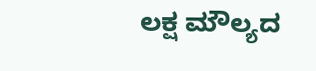ಲಕ್ಷ ಮೌಲ್ಯದ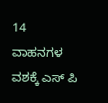14 ವಾಹನಗಳ ವಶಕ್ಕೆ ಎಸ್ ಪಿ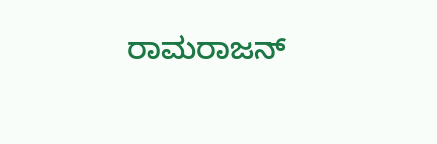ರಾಮರಾಜನ್